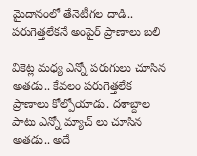మైదానంలో తేనెటీగ‌ల దాడి.. ప‌రుగెత్త‌లేకనే అంపైర్ ప్రాణాలు బ‌లి

వికెట్ల మ‌ధ్య ఎన్నో ప‌రుగులు చూసిన అత‌డు.. కేవ‌లం ప‌రుగెత్త‌లేక ప్రాణాలు కోల్పోయాడు. ద‌శాబ్దాల పాటు ఎన్నో మ్యాచ్ లు చూసిన అత‌డు.. అదే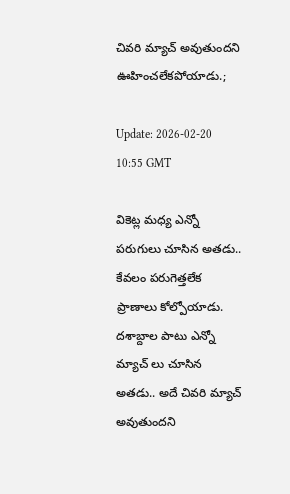చివ‌రి మ్యాచ్ అవుతుంద‌ని ఊహించ‌లేక‌పోయాడు.;

Update: 2026-02-20 10:55 GMT

వికెట్ల మ‌ధ్య ఎన్నో ప‌రుగులు చూసిన అత‌డు.. కేవ‌లం ప‌రుగెత్త‌లేక ప్రాణాలు కోల్పోయాడు. ద‌శాబ్దాల పాటు ఎన్నో మ్యాచ్ లు చూసిన అత‌డు.. అదే చివ‌రి మ్యాచ్ అవుతుంద‌ని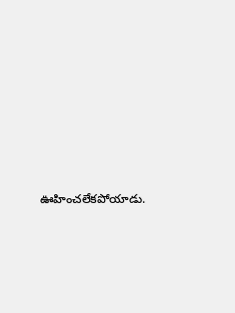ఊహించ‌లేక‌పోయాడు.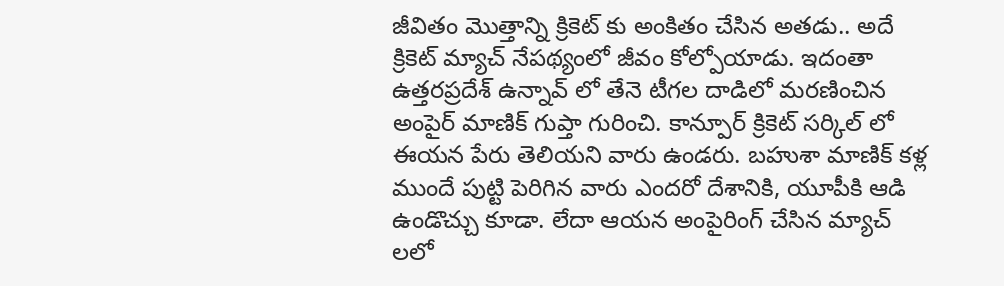జీవితం మొత్తాన్ని క్రికెట్ కు అంకితం చేసిన అత‌డు.. అదే క్రికెట్ మ్యాచ్ నేప‌థ్యంలో జీవం కోల్పోయాడు. ఇదంతా ఉత్త‌ర‌ప్ర‌దేశ్ ఉన్నావ్ లో తేనె టీగ‌ల దాడిలో మ‌ర‌ణించిన అంపైర్ మాణిక్ గుప్తా గురించి. కాన్పూర్ క్రికెట్ స‌ర్కిల్ లో ఈయ‌న పేరు తెలియ‌ని వారు ఉండ‌రు. బ‌హుశా మాణిక్ క‌ళ్ల ముందే పుట్టి పెరిగిన వారు ఎంద‌రో దేశానికి, యూపీకి ఆడి ఉండొచ్చు కూడా. లేదా ఆయ‌న అంపైరింగ్ చేసిన మ్యాచ్ ల‌లో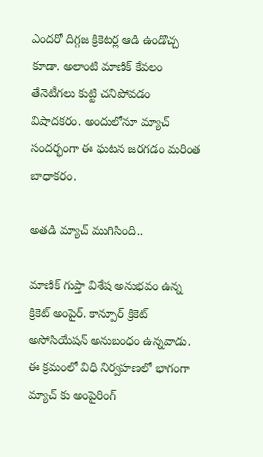ఎంద‌రో దిగ్గ‌జ క్రికెట‌ర్ల ఆడి ఉండొచ్చ కూడా. అలాంటి మాణిక్ కేవ‌లం తేనెటీగ‌లు కుట్టి చ‌నిపోవ‌డం విషాద‌క‌రం. అందులోనూ మ్యాచ్ సంద‌ర్భంగా ఈ ఘ‌ట‌న జ‌ర‌గ‌డం మ‌రింత బాధాక‌రం.

అతడి మ్యాచ్ ముగిసింది..

మాణిక్ గుప్తా విశేష అనుభ‌వం ఉన్న క్రికెట్ అంపైర్. కాన్పూర్ క్రికెట్ అసోసియేష‌న్ అనుబంధం ఉన్న‌వాడు. ఈ క్ర‌మంలో విధి నిర్వ‌హ‌ణ‌లో భాగంగా మ్యాచ్ కు అంపైరింగ్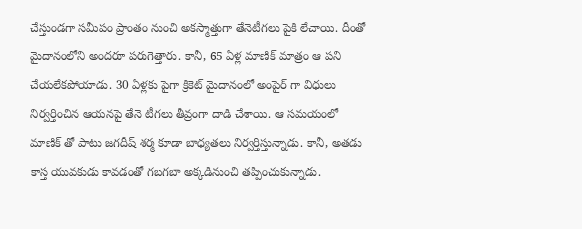చేస్తుండ‌గా స‌మీపం ప్రాంతం నుంచి అక‌స్మాత్తుగా తేనెటీగ‌లు పైకి లేచాయి. దీంతో మైదానంలోని అంద‌రూ ప‌రుగెత్తారు. కానీ, 65 ఏళ్ల మాణిక్ మాత్రం ఆ ప‌ని చేయ‌లేక‌పోయాడు. 30 ఏళ్లకు పైగా క్రికెట్ మైదానంలో అంపైర్ గా విధులు నిర్వ‌ర్తించిన ఆయ‌న‌పై తేనె టీగ‌లు తీవ్రంగా దాడి చేశాయి. ఆ స‌మ‌యంలో మాణిక్ తో పాటు జ‌గ‌దీష్ శ‌ర్మ కూడా బాధ్య‌త‌లు నిర్వ‌ర్తిస్తున్నాడు. కానీ, అత‌డు కాస్త యువ‌కుడు కావ‌డంతో గ‌బ‌గ‌బా అక్క‌డినుంచి త‌ప్పించుకున్నాడు.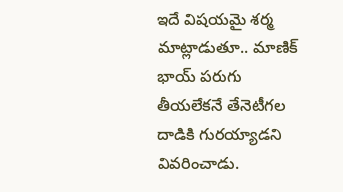ఇదే విష‌య‌మై శ‌ర్మ మాట్లాడుతూ.. మాణిక్ భాయ్ ప‌రుగు తీయ‌లేక‌నే తేనెటీగ‌ల దాడికి గుర‌య్యాడ‌ని వివ‌రించాడు.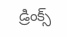డ్రింక్స్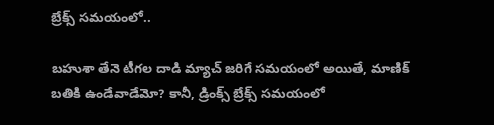బ్రేక్స్ స‌మ‌యంలో..

బ‌హుశా తేనె టీగ‌ల దాడి మ్యాచ్ జ‌రిగే స‌మ‌యంలో అయితే, మాణిక్ బ‌తికి ఉండేవాడేమో? కానీ, డ్రింక్స్ బ్రేక్స్ స‌మ‌యంలో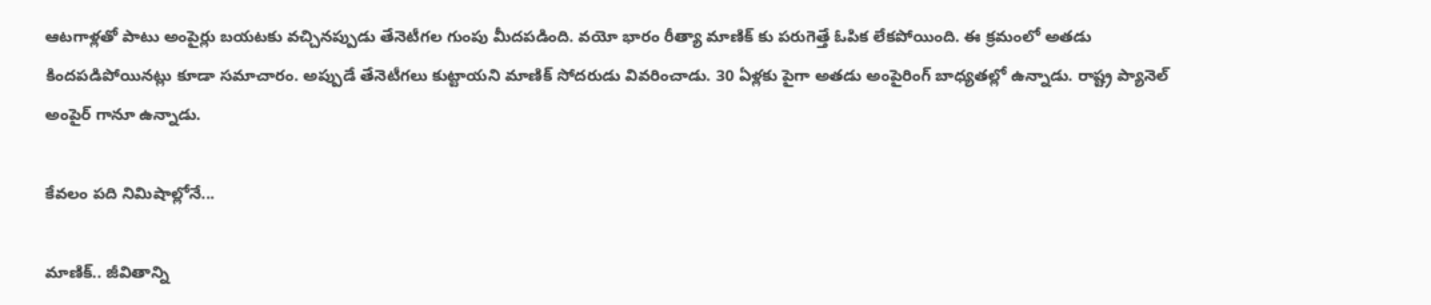ఆట‌గాళ్ల‌తో పాటు అంపైర్లు బ‌య‌ట‌కు వ‌చ్చిన‌ప్పుడు తేనెటీగ‌ల గుంపు మీద‌ప‌డింది. వ‌యో భారం రీత్యా మాణిక్ కు ప‌రుగెత్తే ఓపిక లేక‌పోయింది. ఈ క్ర‌మంలో అత‌డు కింద‌ప‌డిపోయిన‌ట్లు కూడా స‌మాచారం. అప్పుడే తేనెటీగ‌లు కుట్టాయ‌ని మాణిక్ సోద‌రుడు వివ‌రించాడు. 30 ఏళ్ల‌కు పైగా అత‌డు అంపైరింగ్ బాధ్య‌త‌ల్లో ఉన్నాడు. రాష్ట్ర ప్యానెల్ అంపైర్ గానూ ఉన్నాడు.

కేవ‌లం ప‌ది నిమిషాల్లోనే...

మాణిక్.. జీవితాన్ని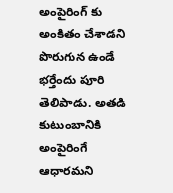అంపైరింగ్ కు అంకితం చేశాడ‌ని పొరుగున ఉండే భ‌ర్తేందు పూరి తెలిపాడు. అత‌డి కుటుంబానికి అంపైరింగే ఆధార‌మ‌ని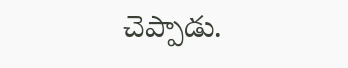చెప్పాడు.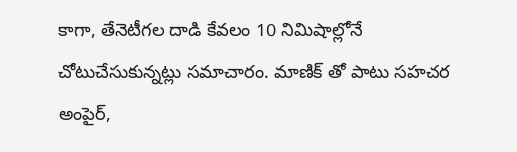కాగా, తేనెటీగ‌ల దాడి కేవ‌లం 10 నిమిషాల్లోనే చోటుచేసుకున్న‌ట్లు స‌మాచారం. మాణిక్ తో పాటు స‌హ‌చ‌ర అంపైర్,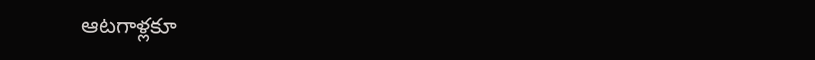ఆట‌గాళ్ల‌కూ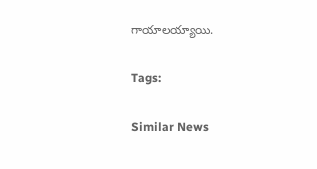గాయాల‌య్యాయి.

Tags:

Similar News